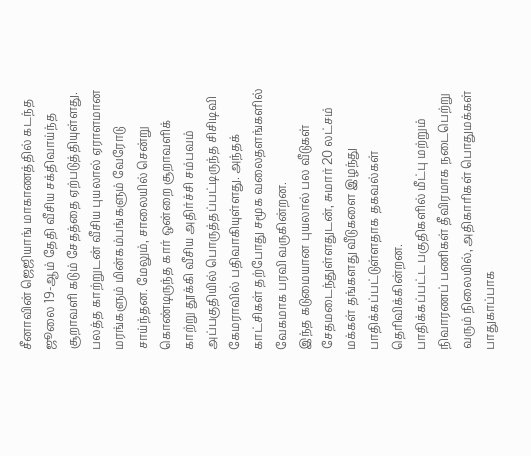சீனாவின் ஜெஜியாங் மாகாணத்தில் கடந்த ஜூலை 19-ஆம் தேதி வீசிய சக்திவாய்ந்த சூறாவளி கடும் சேதத்தை ஏற்படுத்தியுள்ளது.
பலத்த காற்றுடன் வீசிய புயலால் ஏராளமான மரங்களும் மின்கம்பங்களும் வேரோடு சாய்ந்தன. மேலும், சாலையில் சென்று கொண்டிருந்த கார் ஒன்றை சூறாவளிக் காற்று தூக்கி வீசிய அதிர்ச்சி சம்பவம் அப்பகுதியில் பொருத்தப்பட்டிருந்த சிசிடிவி கேமராவில் பதிவாகியுள்ளது. அந்தக் காட்சிகள் தற்போது சமூக வலைதளங்களில் வேகமாக பரவி வருகின்றன.
இந்த கடுமையான புயலால் பல வீடுகள் சேதமடைந்துள்ளதுடன், சுமார் 20 லட்சம் மக்கள் தங்களது வீடுகளை இழந்து பாதிக்கப்பட்டுள்ளதாக தகவல்கள் தெரிவிக்கின்றன.
பாதிக்கப்பட்ட பகுதிகளில் மீட்பு மற்றும் நிவாரணப் பணிகள் தீவிரமாக நடைபெற்று வரும் நிலையில், அதிகாரிகள் பொதுமக்கள் பாதுகாப்பாக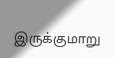இருக்குமாறு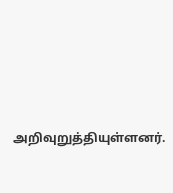அறிவுறுத்தியுள்ளனர்.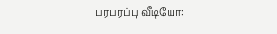பரபரப்பு வீடியோ: